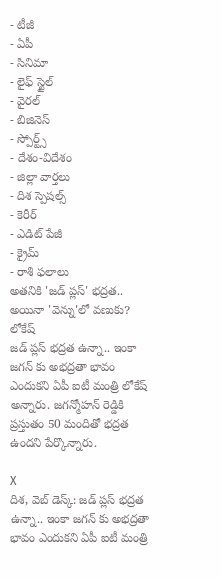- టీజీ
- ఏపీ
- సినిమా
- లైఫ్ స్టైల్
- వైరల్
- బిజినెస్
- స్పోర్ట్స్
- దేశం-విదేశం
- జిల్లా వార్తలు
- దిశ స్పెషల్స్
- కెరీర్
- ఎడిట్ పేజీ
- క్రైమ్
- రాశి ఫలాలు
అతనికి 'జడ్ ప్లస్' భద్రత.. అయినా 'వెన్ను'లో వణుకు? లోకేష్
జడ్ ప్లస్ భద్రత ఉన్నా.. ఇంకా జగన్ కు అభద్రతా భావం ఎందుకని ఏపీ ఐటీ మంత్రి లోకేష్ అన్నారు. జగన్మోహన్ రెడ్డికి ప్రస్తుతం 50 మందితో భద్రత ఉందని పేర్కొన్నారు.

X
దిశ, వెబ్ డెస్క్: జడ్ ప్లస్ భద్రత ఉన్నా.. ఇంకా జగన్ కు అభద్రతా భావం ఎందుకని ఏపీ ఐటీ మంత్రి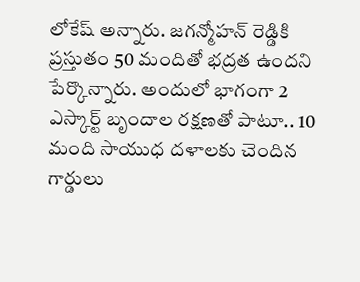లోకేష్ అన్నారు. జగన్మోహన్ రెడ్డికి ప్రస్తుతం 50 మందితో భద్రత ఉందని పేర్కొన్నారు. అందులో భాగంగా 2 ఎస్కార్ట్ బృందాల రక్షణతో పాటూ.. 10 మంది సాయుధ దళాలకు చెందిన గార్డులు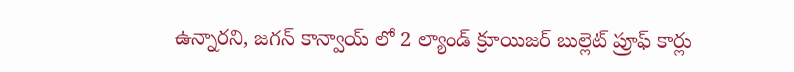ఉన్నారని, జగన్ కాన్వాయ్ లో 2 ల్యాండ్ క్రూయిజర్ బుల్లెట్ ప్రూఫ్ కార్లు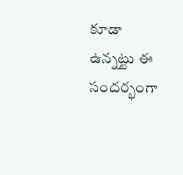కూడా ఉన్నట్టు ఈ సందర్భంగా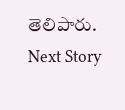తెలిపారు.
Next Story